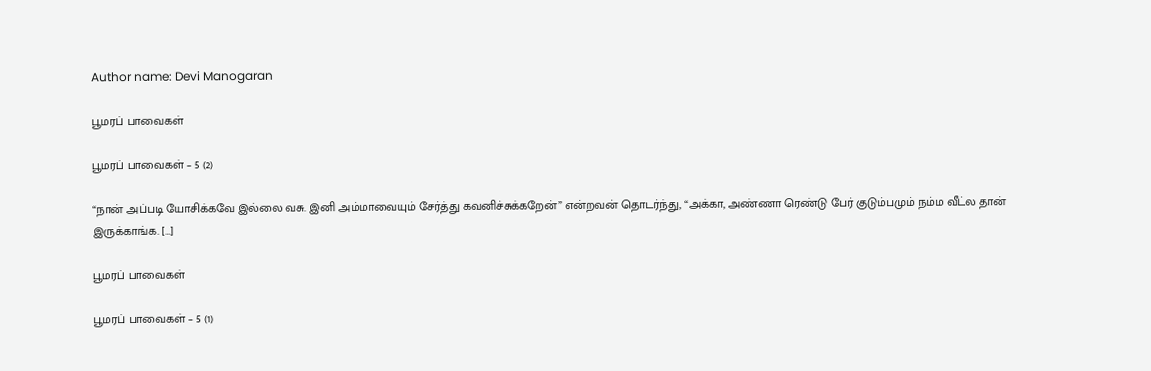Author name: Devi Manogaran

பூமரப் பாவைகள்

பூமரப் பாவைகள் – 5 (2)

“நான் அப்படி யோசிக்கவே இல்லை வசு. இனி அம்மாவையும் சேர்த்து கவனிச்சுக்கறேன்” என்றவன் தொடர்ந்து, “அக்கா, அண்ணா ரெண்டு பேர் குடும்பமும் நம்ம வீட்ல தான் இருக்காங்க. […]

பூமரப் பாவைகள்

பூமரப் பாவைகள் – 5 (1)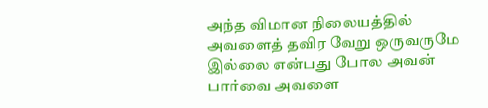அந்த விமான நிலையத்தில் அவளைத் தவிர வேறு ஒருவருமே இல்லை என்பது போல அவன் பார்வை அவளை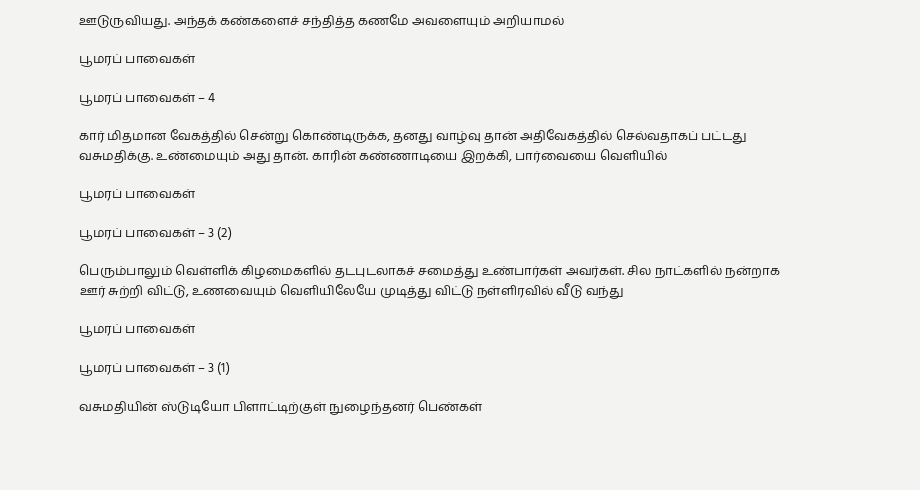ஊடுருவியது. அந்தக் கண்களைச் சந்தித்த கணமே அவளையும் அறியாமல்

பூமரப் பாவைகள்

பூமரப் பாவைகள் – 4

கார் மிதமான வேகத்தில் சென்று கொண்டிருக்க, தனது வாழ்வு தான் அதிவேகத்தில் செல்வதாகப் பட்டது வசுமதிக்கு. உண்மையும் அது தான். காரின் கண்ணாடியை இறக்கி, பார்வையை வெளியில்

பூமரப் பாவைகள்

பூமரப் பாவைகள் – 3 (2)

பெரும்பாலும் வெள்ளிக் கிழமைகளில் தடபுடலாகச் சமைத்து உண்பார்கள் அவர்கள். சில நாட்களில் நன்றாக ஊர் சுற்றி விட்டு, உணவையும் வெளியிலேயே முடித்து விட்டு நள்ளிரவில் வீடு வந்து

பூமரப் பாவைகள்

பூமரப் பாவைகள் – 3 (1)

வசுமதியின் ஸ்டுடியோ பிளாட்டிற்குள் நுழைந்தனர் பெண்கள்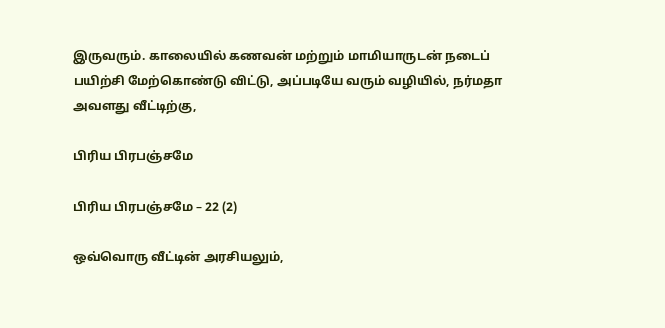இருவரும். காலையில் கணவன் மற்றும் மாமியாருடன் நடைப் பயிற்சி மேற்கொண்டு விட்டு, அப்படியே வரும் வழியில், நர்மதா அவளது வீட்டிற்கு,

பிரிய பிரபஞ்சமே

பிரிய பிரபஞ்சமே – 22 (2)

ஒவ்வொரு வீட்டின் அரசியலும்,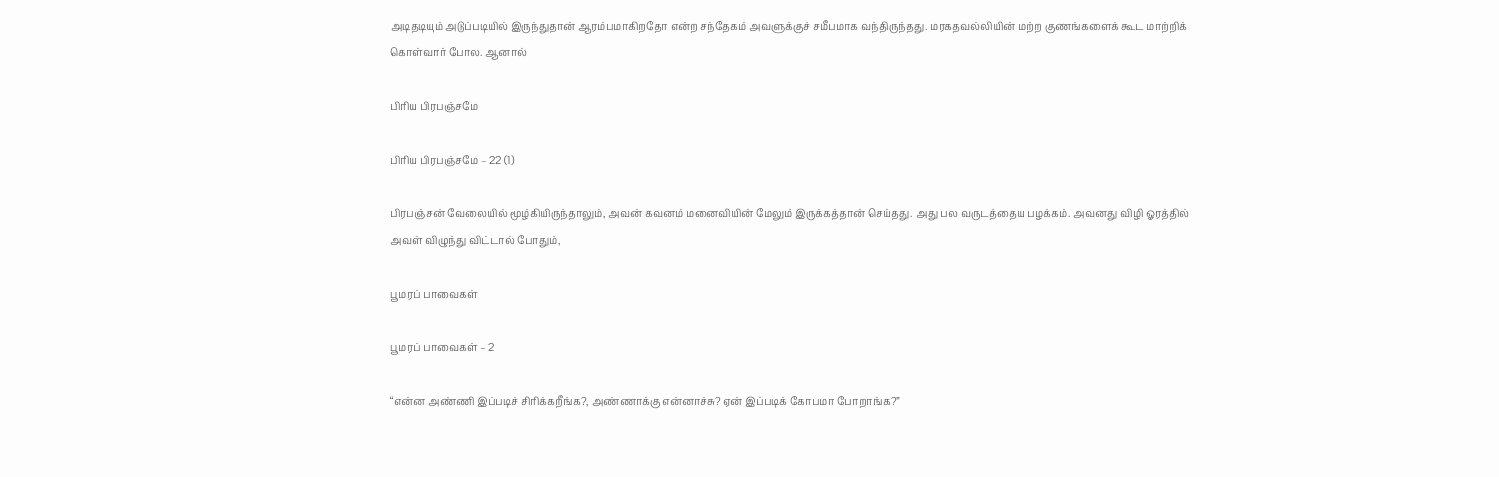அடிதடியும் அடுப்படியில் இருந்துதான் ஆரம்பமாகிறதோ என்ற சந்தேகம் அவளுக்குச் சமீபமாக வந்திருந்தது. மரகதவல்லியின் மற்ற குணங்களைக் கூட மாற்றிக் கொள்வார் போல. ஆனால்

பிரிய பிரபஞ்சமே

பிரிய பிரபஞ்சமே – 22 (1)

பிரபஞ்சன் வேலையில் மூழ்கியிருந்தாலும், அவன் கவனம் மனைவியின் மேலும் இருக்கத்தான் செய்தது. அது பல வருடத்தைய பழக்கம். அவனது விழி ஓரத்தில் அவள் விழுந்து விட்டால் போதும்,

பூமரப் பாவைகள்

பூமரப் பாவைகள் – 2

“என்ன அண்ணி இப்படிச் சிரிக்கறீங்க?, அண்ணாக்கு என்னாச்சு? ஏன் இப்படிக் கோபமா போறாங்க?”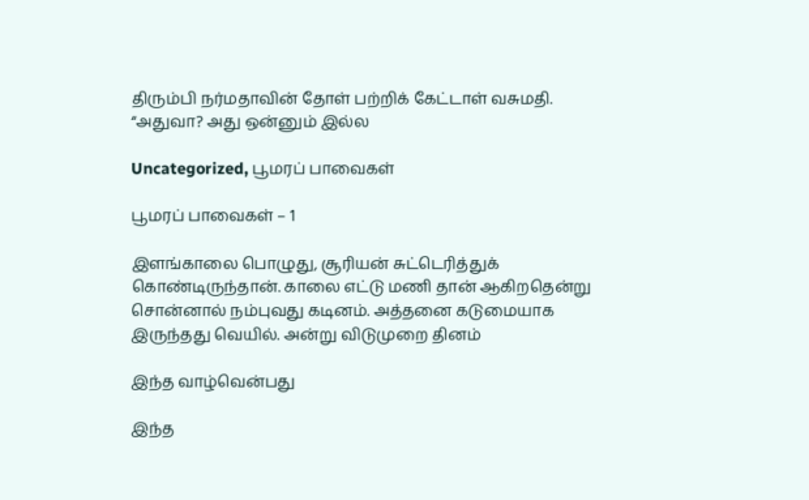திரும்பி நர்மதாவின் தோள் பற்றிக் கேட்டாள் வசுமதி. “அதுவா? அது ஒன்னும் இல்ல

Uncategorized, பூமரப் பாவைகள்

பூமரப் பாவைகள் – 1

இளங்காலை பொழுது, சூரியன் சுட்டெரித்துக் கொண்டிருந்தான். காலை எட்டு மணி தான் ஆகிறதென்று சொன்னால் நம்புவது கடினம். அத்தனை கடுமையாக இருந்தது வெயில். அன்று விடுமுறை தினம்

இந்த வாழ்வென்பது

இந்த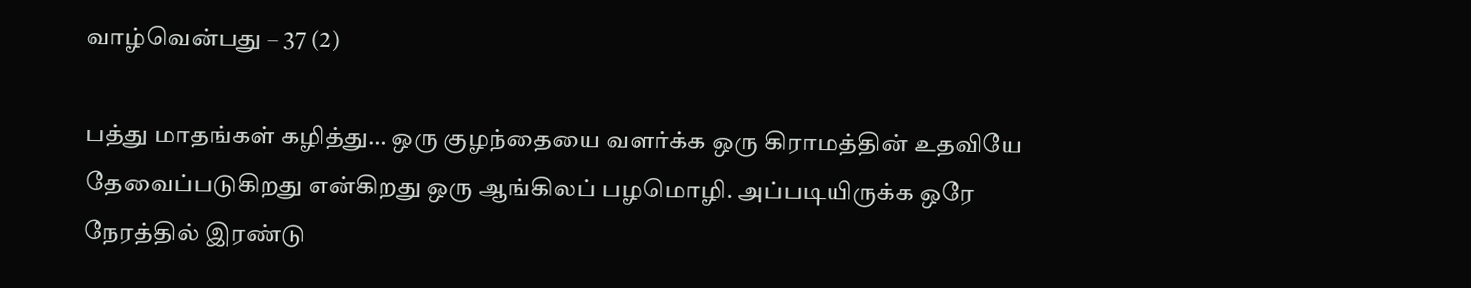வாழ்வென்பது – 37 (2)

பத்து மாதங்கள் கழித்து… ஒரு குழந்தையை வளர்க்க ஒரு கிராமத்தின் உதவியே தேவைப்படுகிறது என்கிறது ஒரு ஆங்கிலப் பழமொழி. அப்படியிருக்க ஒரே நேரத்தில் இரண்டு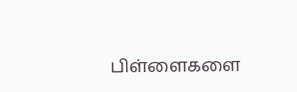பிள்ளைகளை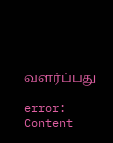வளர்ப்பது

error: Content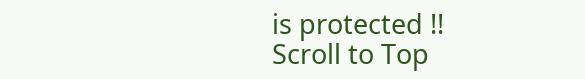is protected !!
Scroll to Top